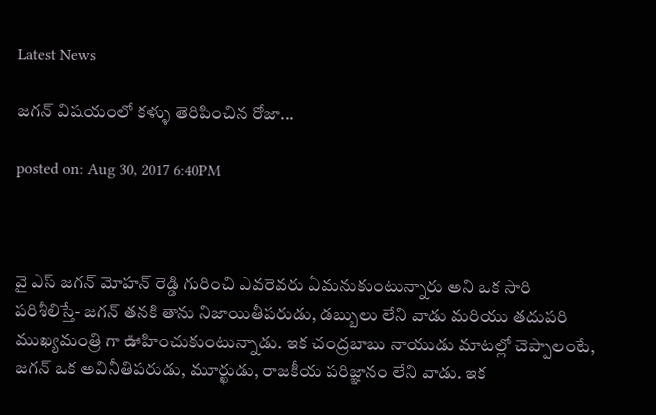Latest News

జగన్ విషయంలో కళ్ళు తెరిపించిన రోజా...

posted on: Aug 30, 2017 6:40PM



వై ఎస్ జగన్ మోహన్ రెడ్డి గురించి ఎవరెవరు ఏమనుకుంటున్నారు అని ఒక సారి పరిశీలిస్తే- జగన్ తనకి తాను నిజాయితీపరుడు, డబ్బులు లేని వాడు మరియు తదుపరి ముఖ్యమంత్రి గా ఊహించుకుంటున్నాడు. ఇక చంద్రబాబు నాయుడు మాటల్లో చెప్పాలంటే, జగన్ ఒక అవినీతిపరుడు, మూర్ఖుడు, రాజకీయ పరిజ్ఞానం లేని వాడు. ఇక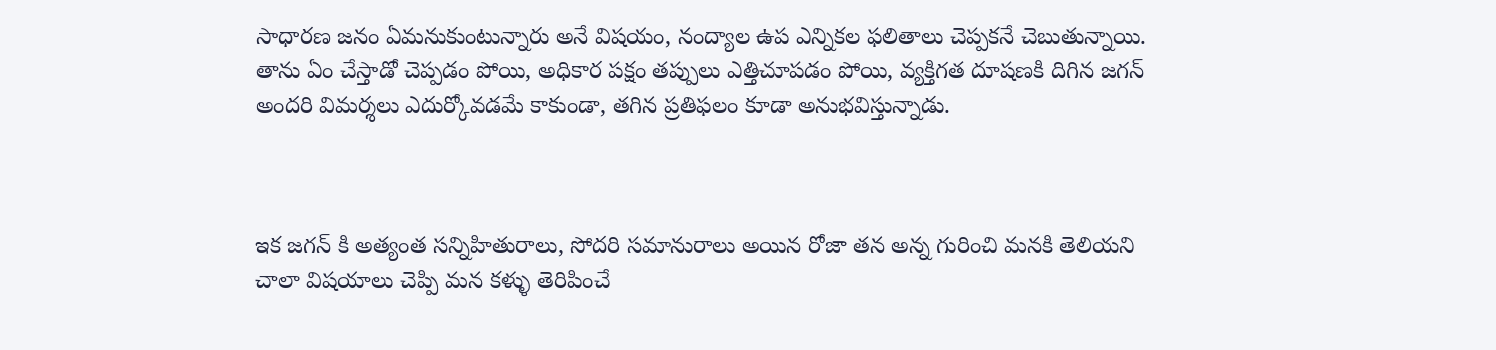సాధారణ జనం ఏమనుకుంటున్నారు అనే విషయం, నంద్యాల ఉప ఎన్నికల ఫలితాలు చెప్పకనే చెబుతున్నాయి. తాను ఏం చేస్తాడో చెప్పడం పోయి, అధికార పక్షం తప్పులు ఎత్తిచూపడం పోయి, వ్యక్తిగత దూషణకి దిగిన జగన్ అందరి విమర్శలు ఎదుర్కోవడమే కాకుండా, తగిన ప్రతిఫలం కూడా అనుభవిస్తున్నాడు.



ఇక జగన్ కి అత్యంత సన్నిహితురాలు, సోదరి సమానురాలు అయిన రోజా తన అన్న గురించి మనకి తెలియని చాలా విషయాలు చెప్పి మన కళ్ళు తెరిపించే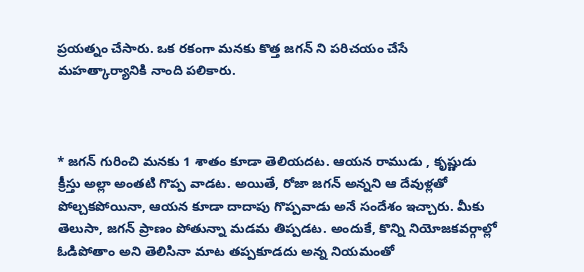ప్రయత్నం చేసారు. ఒక రకంగా మనకు కొత్త జగన్ ని పరిచయం చేసే మహత్కార్యానికి నాంది పలికారు.



* జగన్ గురించి మనకు 1 శాతం కూడా తెలియదట. ఆయన రాముడు , కృష్ణుడు క్రీస్తు అల్లా అంతటి గొప్ప వాడట. అయితే, రోజా జగన్ అన్నని ఆ దేవుళ్లతో పోల్చకపోయినా, ఆయన కూడా దాదాపు గొప్పవాడు అనే సందేశం ఇచ్చారు. మీకు తెలుసా, జగన్ ప్రాణం పోతున్నా మడమ తిప్పడట. అందుకే, కొన్ని నియోజకవర్గాల్లో ఓడిపోతాం అని తెలిసినా మాట తప్పకూడదు అన్న నియమంతో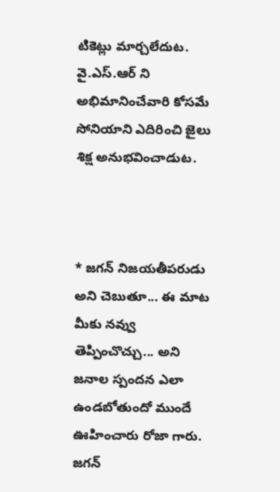టికెట్లు మార్చలేదుట. వై.ఎస్.ఆర్ ని అభిమానించేవారి కోసమే సోనియాని ఎదిరించి జైలు శిక్ష అనుభవించాడుట.



* జగన్ నిజయతీపరుడు అని చెబుతూ... ఈ మాట మీకు నవ్వు తెప్పించొచ్చు... అని జనాల స్పందన ఎలా ఉండబోతుందో ముందే ఊహించారు రోజా గారు. జగన్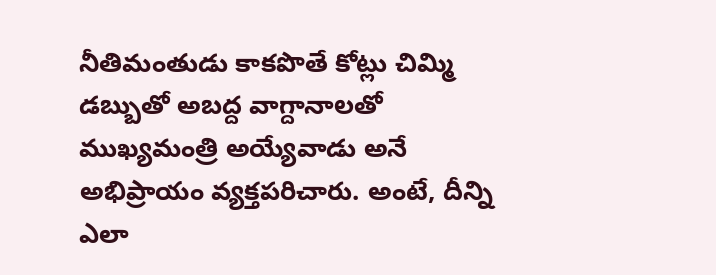నీతిమంతుడు కాకపొతే కోట్లు చిమ్మి డబ్బుతో అబద్ద వాగ్దానాలతో ముఖ్యమంత్రి అయ్యేవాడు అనే అభిప్రాయం వ్యక్తపరిచారు. అంటే, దీన్ని ఎలా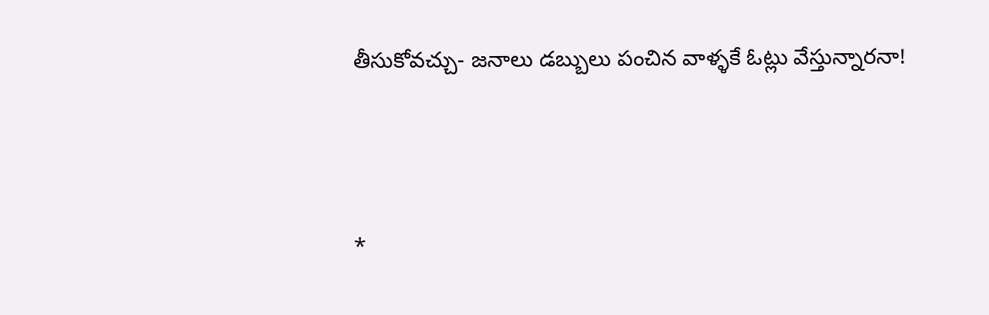తీసుకోవచ్చు- జనాలు డబ్బులు పంచిన వాళ్ళకే ఓట్లు వేస్తున్నారనా!



*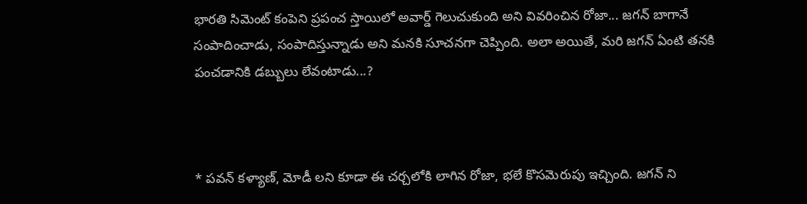భారతి సిమెంట్ కంపెని ప్రపంచ స్తాయిలో అవార్డ్ గెలుచుకుంది అని వివరించిన రోజా... జగన్ బాగానే సంపాదించాడు, సంపాదిస్తున్నాడు అని మనకి సూచనగా చెప్పింది. అలా అయితే, మరి జగన్ ఏంటి తనకి పంచడానికి డబ్బులు లేవంటాడు...?



* పవన్ కళ్యాణ్, మోడీ లని కూడా ఈ చర్చలోకి లాగిన రోజా, భలే కొసమెరుపు ఇచ్చింది. జగన్ ని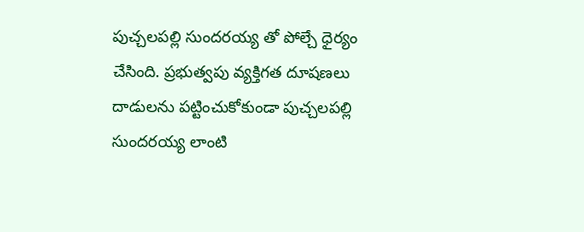పుచ్చలపల్లి సుందరయ్య తో పోల్చే ధైర్యం చేసింది. ప్రభుత్వపు వ్యక్తిగత దూషణలు దాడులను పట్టించుకోకుండా పుచ్చలపల్లి సుందరయ్య లాంటి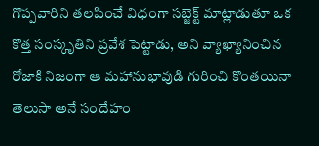గొప్పవారిని తలపించే విధంగా సబ్జెక్ట్ మాట్లాడుతూ ఒక కొత్త సంస్కృతిని ప్రవేశ పెట్టాడు, అని వ్యాఖ్యానించిన రోజాకి నిజంగా ఆ మహానుభావుడి గురించి కొంతయినా తెలుసా అనే సందేహం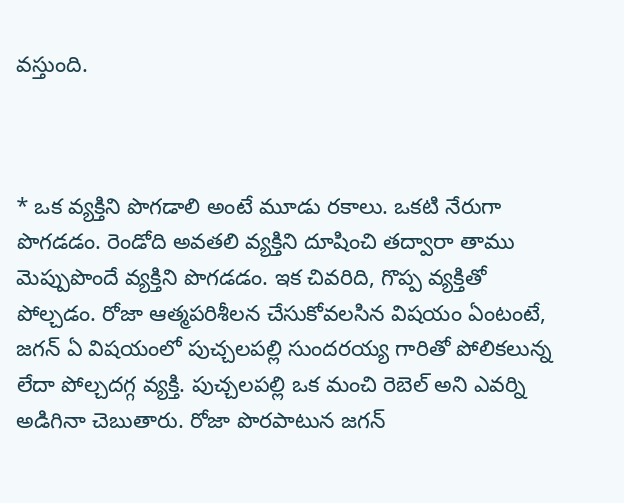వస్తుంది.



* ఒక వ్యక్తిని పొగడాలి అంటే మూడు రకాలు. ఒకటి నేరుగా పొగడడం. రెండోది అవతలి వ్యక్తిని దూషించి తద్వారా తాము మెప్పుపొందే వ్యక్తిని పొగడడం. ఇక చివరిది, గొప్ప వ్యక్తితో పోల్చడం. రోజా ఆత్మపరిశీలన చేసుకోవలసిన విషయం ఏంటంటే, జగన్ ఏ విషయంలో పుచ్చలపల్లి సుందరయ్య గారితో పోలికలున్న లేదా పోల్చదగ్గ వ్యక్తి. పుచ్చలపల్లి ఒక మంచి రెబెల్ అని ఎవర్ని అడిగినా చెబుతారు. రోజా పొరపాటున జగన్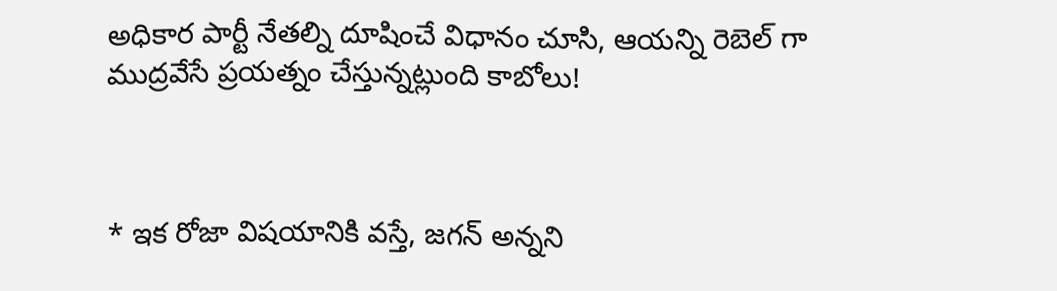అధికార పార్టీ నేతల్ని దూషించే విధానం చూసి, ఆయన్ని రెబెల్ గా ముద్రవేసే ప్రయత్నం చేస్తున్నట్లుంది కాబోలు!



* ఇక రోజా విషయానికి వస్తే, జగన్ అన్నని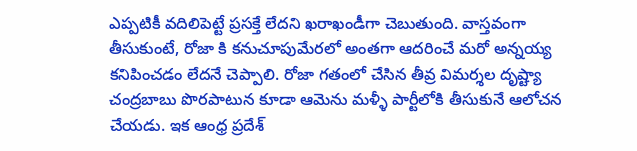ఎప్పటికీ వదిలిపెట్టే ప్రసక్తే లేదని ఖరాఖండీగా చెబుతుంది. వాస్తవంగా తీసుకుంటే, రోజా కి కనుచూపుమేరలో అంతగా ఆదరించే మరో అన్నయ్య  కనిపించడం లేదనే చెప్పాలి. రోజా గతంలో చేసిన తీవ్ర విమర్శల దృష్ట్యా చంద్రబాబు పొరపాటున కూడా ఆమెను మళ్ళీ పార్టీలోకి తీసుకునే ఆలోచన చేయడు. ఇక ఆంధ్ర ప్రదేశ్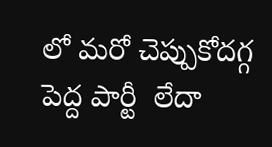లో మరో చెప్పుకోదగ్గ పెద్ద పార్టీ  లేదా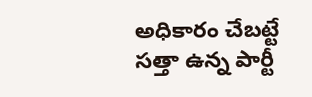అధికారం చేబట్టే సత్తా ఉన్న పార్టీ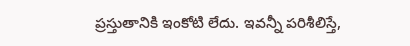ప్రస్తుతానికి ఇంకోటి లేదు. ఇవన్నీ పరిశీలిస్తే,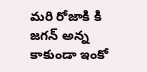మరి రోజాకి కి జగన్ అన్న కాకుండా ఇంకో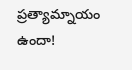ప్రత్యామ్నాయం ఉందా!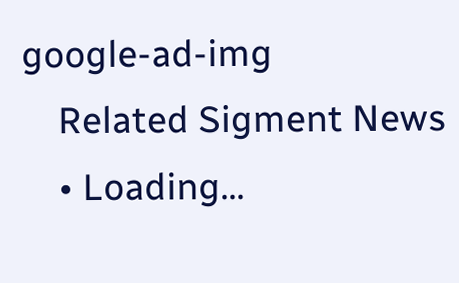google-ad-img
    Related Sigment News
    • Loading...